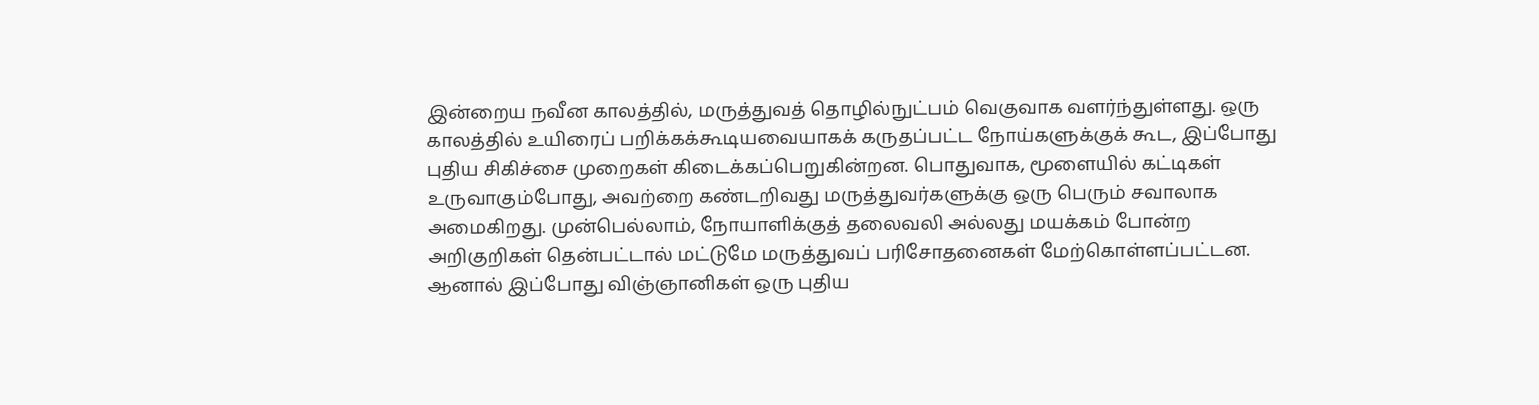இன்றைய நவீன காலத்தில், மருத்துவத் தொழில்நுட்பம் வெகுவாக வளர்ந்துள்ளது. ஒரு காலத்தில் உயிரைப் பறிக்கக்கூடியவையாகக் கருதப்பட்ட நோய்களுக்குக் கூட, இப்போது புதிய சிகிச்சை முறைகள் கிடைக்கப்பெறுகின்றன. பொதுவாக, மூளையில் கட்டிகள் உருவாகும்போது, அவற்றை கண்டறிவது மருத்துவர்களுக்கு ஒரு பெரும் சவாலாக அமைகிறது. முன்பெல்லாம், நோயாளிக்குத் தலைவலி அல்லது மயக்கம் போன்ற அறிகுறிகள் தென்பட்டால் மட்டுமே மருத்துவப் பரிசோதனைகள் மேற்கொள்ளப்பட்டன. ஆனால் இப்போது விஞ்ஞானிகள் ஒரு புதிய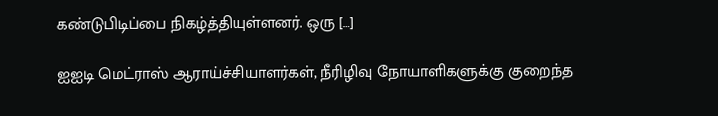கண்டுபிடிப்பை நிகழ்த்தியுள்ளனர். ஒரு […]

ஐஐடி மெட்ராஸ் ஆராய்ச்சியாளர்கள், நீரிழிவு நோயாளிகளுக்கு குறைந்த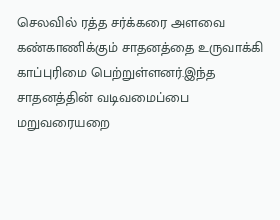செலவில் ரத்த சர்க்கரை அளவை கண்காணிக்கும் சாதனத்தை உருவாக்கி காப்புரிமை பெற்றுள்ளனர்.இந்த சாதனத்தின் வடிவமைப்பை மறுவரையறை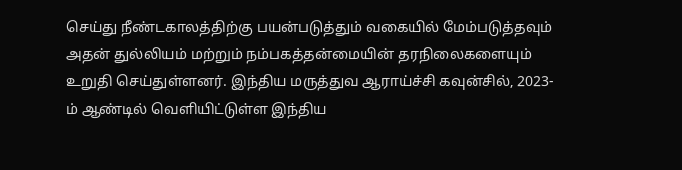செய்து நீண்டகாலத்திற்கு பயன்படுத்தும் வகையில் மேம்படுத்தவும் அதன் துல்லியம் மற்றும் நம்பகத்தன்மையின் தரநிலைகளையும் உறுதி செய்துள்ளனர். இந்திய மருத்துவ ஆராய்ச்சி கவுன்சில், 2023-ம் ஆண்டில் வெளியிட்டுள்ள இந்திய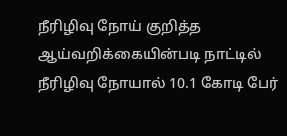நீரிழிவு நோய் குறித்த ஆய்வறிக்கையின்படி நாட்டில் நீரிழிவு நோயால் 10.1 கோடி பேர்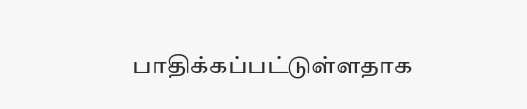பாதிக்கப்பட்டுள்ளதாக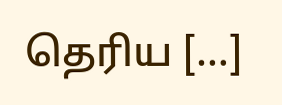தெரிய […]